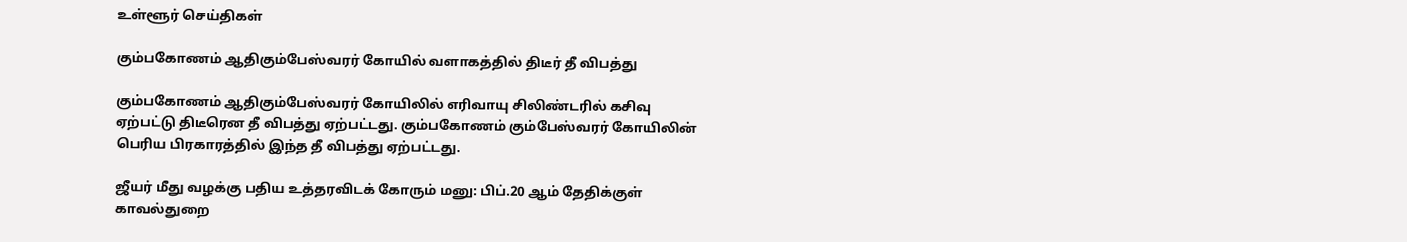உள்ளூர் செய்திகள்

கும்பகோணம் ஆதிகும்பேஸ்வரர் கோயில் வளாகத்தில் திடீர் தீ விபத்து

கும்பகோணம் ஆதிகும்பேஸ்வரர் கோயிலில் எரிவாயு சிலிண்டரில் கசிவு ஏற்பட்டு திடீரென தீ விபத்து ஏற்பட்டது. கும்பகோணம் கும்பேஸ்வரர் கோயிலின் பெரிய பிரகாரத்தில் இந்த தீ விபத்து ஏற்பட்டது.

ஜீயர் மீது வழக்கு பதிய உத்தரவிடக் கோரும் மனு: பிப்.20 ஆம் தேதிக்குள் காவல்துறை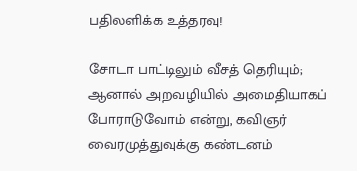பதிலளிக்க உத்தரவு!

சோடா பாட்டிலும் வீசத் தெரியும்; ஆனால் அறவழியில் அமைதியாகப் போராடுவோம் என்று, கவிஞர் வைரமுத்துவுக்கு கண்டனம்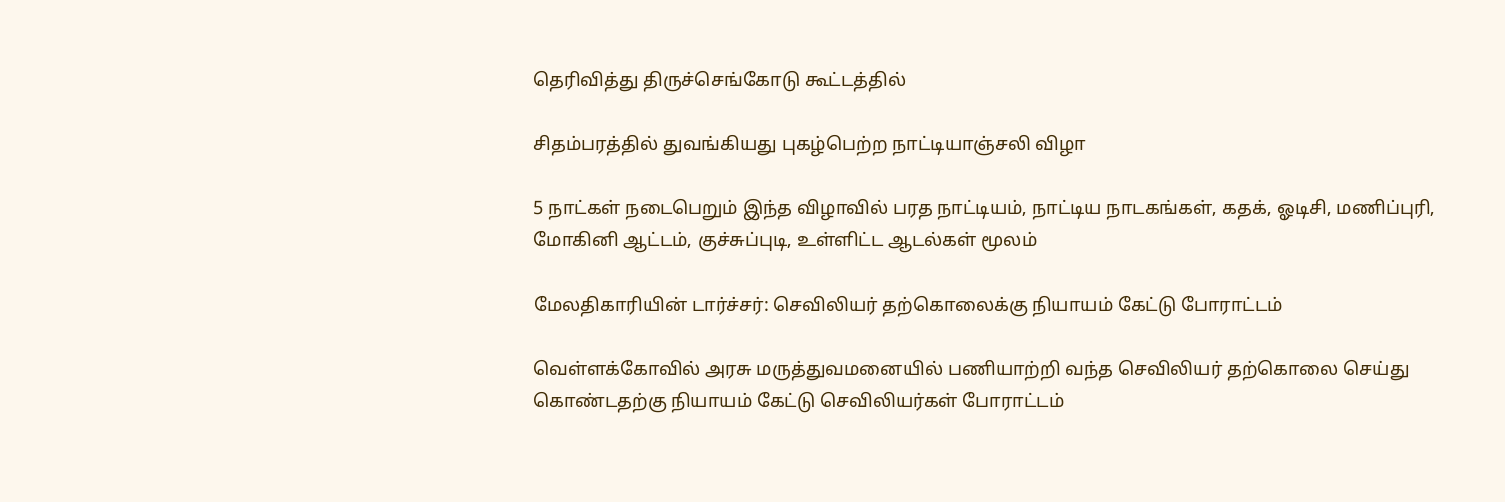தெரிவித்து திருச்செங்கோடு கூட்டத்தில்

சிதம்பரத்தில் துவங்கியது புகழ்பெற்ற நாட்டியாஞ்சலி விழா

5 நாட்கள் நடைபெறும் இந்த விழாவில் பரத நாட்டியம், நாட்டிய நாடகங்கள், கதக், ஓடிசி, மணிப்புரி, மோகினி ஆட்டம், குச்சுப்புடி, உள்ளிட்ட ஆடல்கள் மூலம்

மேலதிகாரியின் டார்ச்சர்: செவிலியர் தற்கொலைக்கு நியாயம் கேட்டு போராட்டம்

வெள்ளக்கோவில் அரசு மருத்துவமனையில் பணியாற்றி வந்த செவிலியர் தற்கொலை செய்து கொண்டதற்கு நியாயம் கேட்டு செவிலியர்கள் போராட்டம்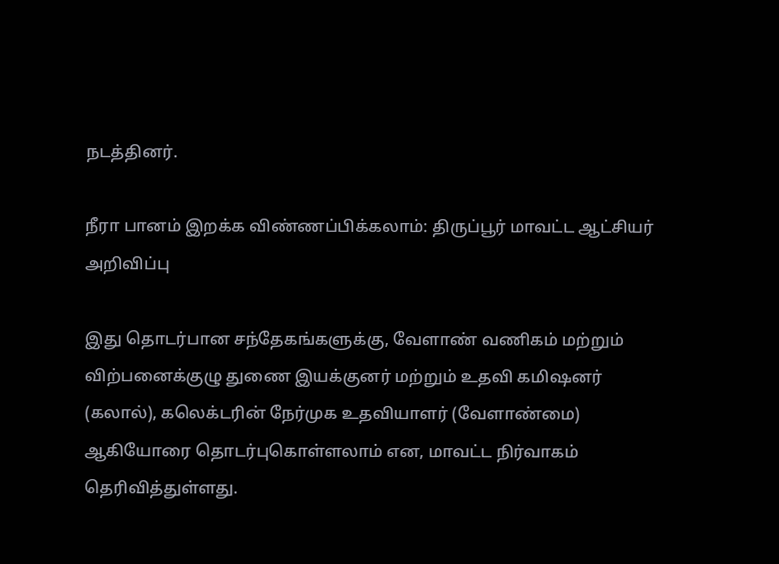நடத்தினர்.

நீரா பானம் இறக்க விண்ணப்பிக்கலாம்: திருப்பூர் மாவட்ட ஆட்சியர் அறிவிப்பு

இது தொடர்பான சந்தேகங்களுக்கு, வேளாண் வணிகம் மற்றும் விற்பனைக்குழு துணை இயக்குனர் மற்றும் உதவி கமிஷனர் (கலால்), கலெக்டரின் நேர்முக உதவியாளர் (வேளாண்மை) ஆகியோரை தொடர்புகொள்ளலாம் என, மாவட்ட நிர்வாகம் தெரிவித்துள்ளது.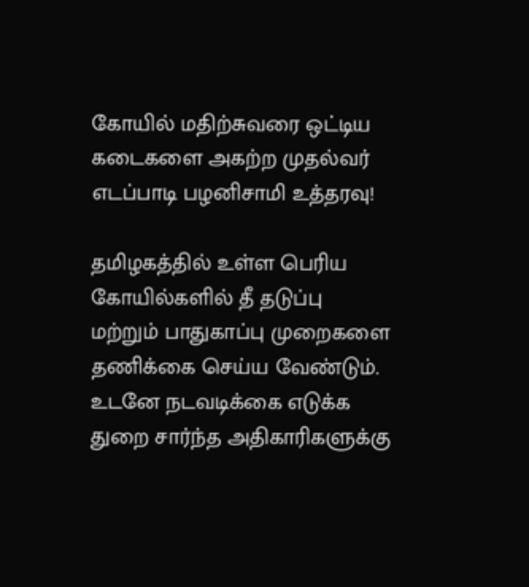கோயில் மதிற்சுவரை ஒட்டிய கடைகளை அகற்ற முதல்வர் எடப்பாடி பழனிசாமி உத்தரவு!

தமிழகத்தில் உள்ள பெரிய கோயில்களில் தீ தடுப்பு மற்றும் பாதுகாப்பு முறைகளை தணிக்கை செய்ய வேண்டும். உடனே நடவடிக்கை எடுக்க துறை சார்ந்த அதிகாரிகளுக்கு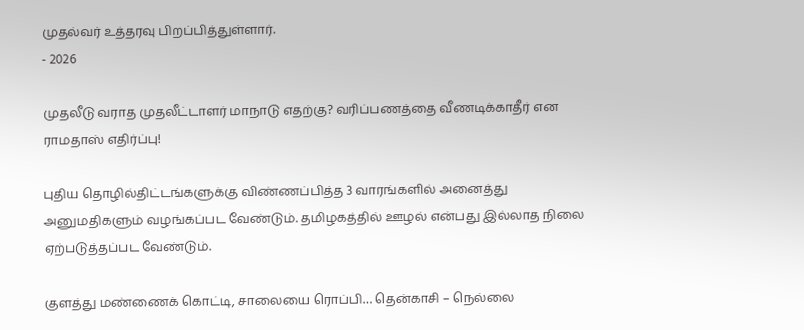முதல்வர் உத்தரவு பிறப்பித்துள்ளார்.
- 2026

முதலீடு வராத முதலீட்டாளர் மாநாடு எதற்கு? வரிப்பணத்தை வீணடிக்காதீர் என ராமதாஸ் எதிர்ப்பு!

புதிய தொழில்திட்டங்களுக்கு விண்ணப்பித்த 3 வாரங்களில் அனைத்து அனுமதிகளும் வழங்கப்பட வேண்டும். தமிழகத்தில் ஊழல் என்பது இல்லாத நிலை ஏற்படுத்தப்பட வேண்டும்.

குளத்து மண்ணைக் கொட்டி, சாலையை ரொப்பி… தென்காசி – நெல்லை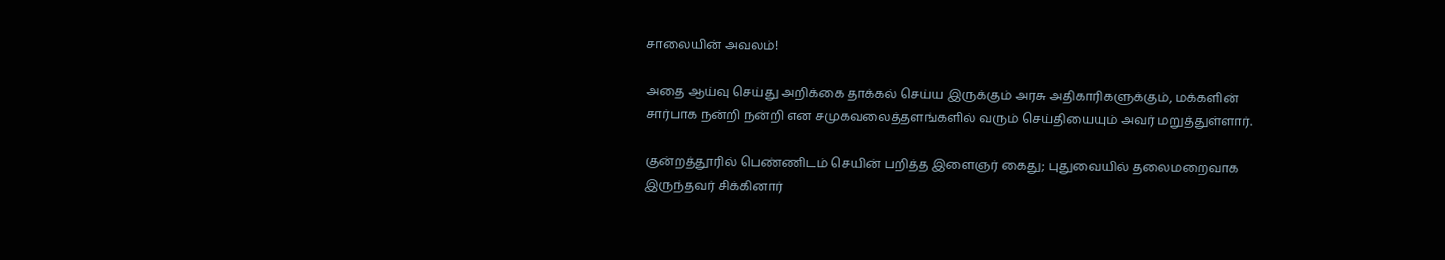சாலையின் அவலம்!

அதை ஆய்வு செய்து அறிக்கை தாக்கல் செய்ய இருக்கும் அரசு அதிகாரிகளுக்கும், மக்களின் சார்பாக நன்றி நன்றி என சமுகவலைத்தளங்களில் வரும் செய்தியையும் அவர் மறுத்துள்ளார்.

குன்றத்தூரில் பெண்ணிடம் செயின் பறித்த இளைஞர் கைது; புதுவையில் தலைமறைவாக இருந்தவர் சிக்கினார்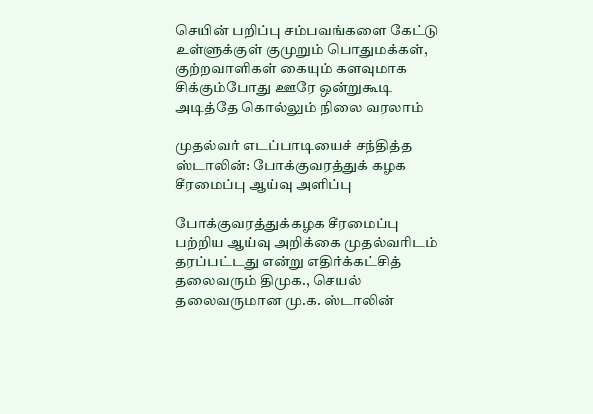செயின் பறிப்பு சம்பவங்களை கேட்டு உள்ளுக்குள் குமுறும் பொதுமக்கள், குற்றவாளிகள் கையும் களவுமாக சிக்கும்போது ஊரே ஒன்றுகூடி அடித்தே கொல்லும் நிலை வரலாம்

முதல்வர் எடப்பாடியைச் சந்தித்த ஸ்டாலின்: போக்குவரத்துக் கழக சீரமைப்பு ஆய்வு அளிப்பு

போக்குவரத்துக்கழக சீரமைப்பு பற்றிய ஆய்வு அறிக்கை முதல்வரிடம் தரப்பட்டது என்று எதிர்க்கட்சித் தலைவரும் திமுக., செயல் தலைவருமான மு.க. ஸ்டாலின்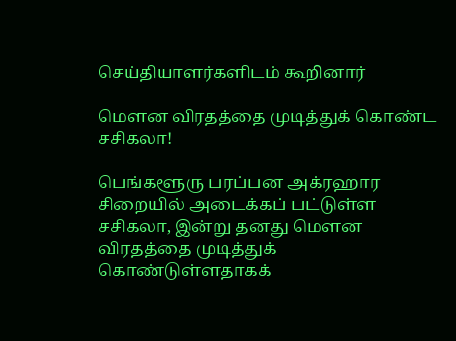செய்தியாளர்களிடம் கூறினார்

மௌன விரதத்தை முடித்துக் கொண்ட சசிகலா!

பெங்களூரு பரப்பன அக்ரஹார சிறையில் அடைக்கப் பட்டுள்ள சசிகலா, இன்று தனது மௌன விரதத்தை முடித்துக் கொண்டுள்ளதாகக்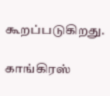கூறப்படுகிறது.

காங்கிரஸ்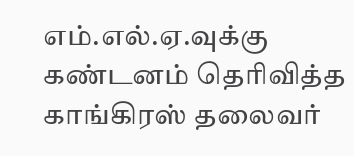எம்.எல்.ஏ.வுக்கு கண்டனம் தெரிவித்த காங்கிரஸ் தலைவர்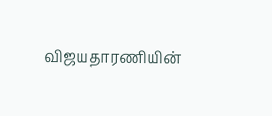விஜயதாரணியின்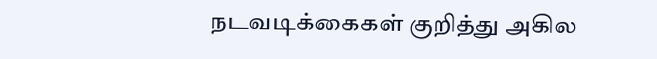நடவடிக்கைகள் குறித்து அகில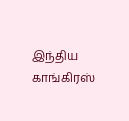இந்திய காங்கிரஸ்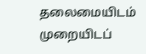தலைமையிடம் முறையிடப்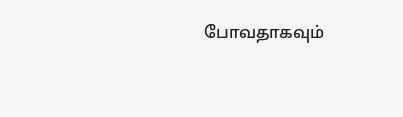போவதாகவும்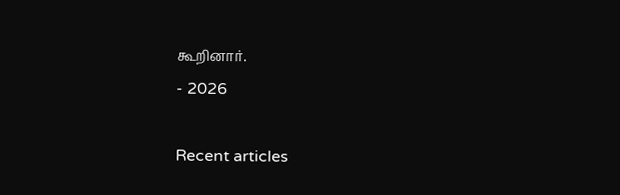கூறினார்.
- 2026

Recent articles